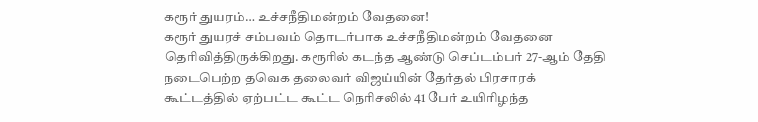கரூர் துயரம்… உச்சநீதிமன்றம் வேதனை!
கரூர் துயரச் சம்பவம் தொடர்பாக உச்சநீதிமன்றம் வேதனை தெரிவித்திருக்கிறது. கரூரில் கடந்த ஆண்டு செப்டம்பர் 27-ஆம் தேதி நடைபெற்ற தவெக தலைவர் விஜய்யின் தேர்தல் பிரசாரக் கூட்டத்தில் ஏற்பட்ட கூட்ட நெரிசலில் 41 பேர் உயிரிழந்த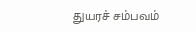துயரச் சம்பவம்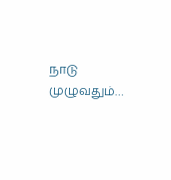நாடு முழுவதும்…